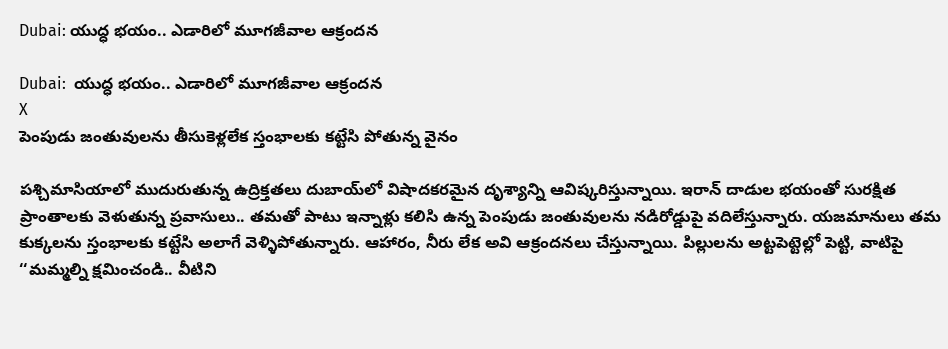Dubai: యుద్ధ భయం.. ఎడారిలో మూగజీవాల ఆక్రందన

Dubai:  యుద్ధ భయం.. ఎడారిలో మూగజీవాల ఆక్రందన
X
పెంపుడు జంతువులను తీసుకెళ్లలేక స్తంభాలకు కట్టేసి పోతున్న వైనం

పశ్చిమాసియాలో ముదురుతున్న ఉద్రిక్తతలు దుబాయ్‌లో విషాదకరమైన దృశ్యాన్ని ఆవిష్కరిస్తున్నాయి. ఇరాన్ దాడుల భయంతో సురక్షిత ప్రాంతాలకు వెళుతున్న ప్రవాసులు.. తమతో పాటు ఇన్నాళ్లు కలిసి ఉన్న పెంపుడు జంతువులను నడిరోడ్డుపై వదిలేస్తున్నారు. యజమానులు తమ కుక్కలను స్తంభాలకు కట్టేసి అలాగే వెళ్ళిపోతున్నారు. ఆహారం, నీరు లేక అవి ఆక్రందనలు చేస్తున్నాయి. పిల్లులను అట్టపెట్టెల్లో పెట్టి, వాటిపై ‘‘మమ్మల్ని క్షమించండి.. వీటిని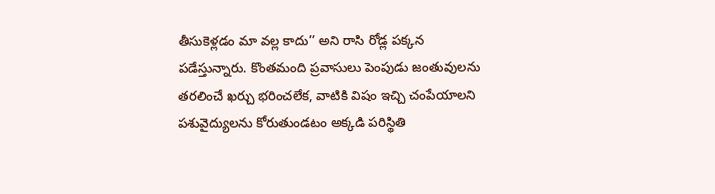తీసుకెళ్లడం మా వల్ల కాదు’’ అని రాసి రోడ్ల పక్కన పడేస్తున్నారు. కొంతమంది ప్రవాసులు పెంపుడు జంతువులను తరలించే ఖర్చు భరించలేక, వాటికి విషం ఇచ్చి చంపేయాలని పశువైద్యులను కోరుతుండటం అక్కడి పరిస్థితి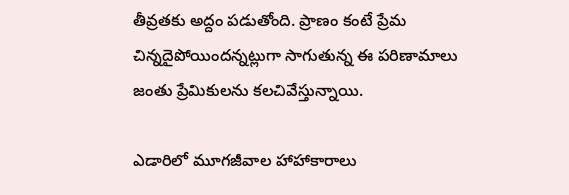తీవ్రతకు అద్దం పడుతోంది. ప్రాణం కంటే ప్రేమ చిన్నదైపోయిందన్నట్లుగా సాగుతున్న ఈ పరిణామాలు జంతు ప్రేమికులను కలచివేస్తున్నాయి.

ఎడారిలో మూగజీవాల హాహాకారాలు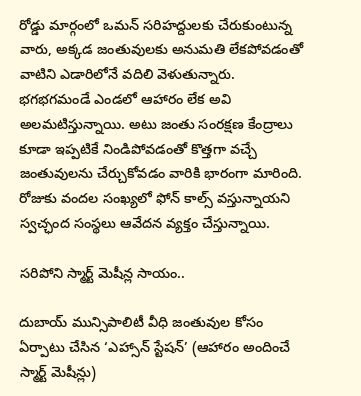రోడ్డు మార్గంలో ఒమన్ సరిహద్దులకు చేరుకుంటున్న వారు, అక్కడ జంతువులకు అనుమతి లేకపోవడంతో వాటిని ఎడారిలోనే వదిలి వెళుతున్నారు. భగభగమండే ఎండలో ఆహారం లేక అవి అలమటిస్తున్నాయి. అటు జంతు సంరక్షణ కేంద్రాలు కూడా ఇప్పటికే నిండిపోవడంతో కొత్తగా వచ్చే జంతువులను చేర్చుకోవడం వారికి భారంగా మారింది. రోజుకు వందల సంఖ్యలో ఫోన్ కాల్స్ వస్తున్నాయని స్వచ్ఛంద సంస్థలు ఆవేదన వ్యక్తం చేస్తున్నాయి.

సరిపోని స్మార్ట్ మెషీన్ల సాయం..

దుబాయ్ మున్సిపాలిటీ వీధి జంతువుల కోసం ఏర్పాటు చేసిన ‘ఎహ్సాన్ స్టేషన్’ (ఆహారం అందించే స్మార్ట్ మెషీన్లు)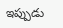ఇప్పుడు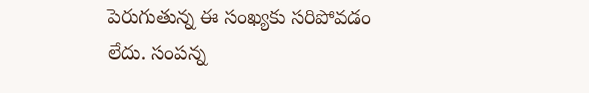పెరుగుతున్న ఈ సంఖ్యకు సరిపోవడం లేదు. సంపన్న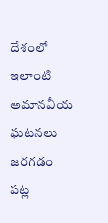దేశంలో ఇలాంటి అమానవీయ ఘటనలు జరగడం పట్ల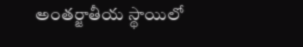అంతర్జాతీయ స్థాయిలో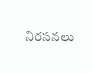నిరసనలు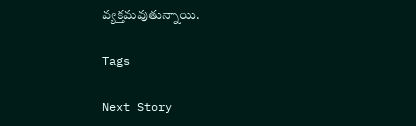వ్యక్తమవుతున్నాయి.

Tags

Next Story